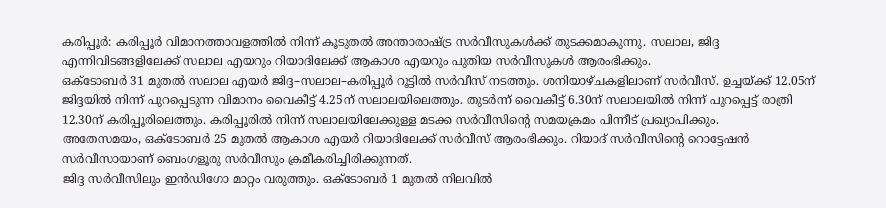കരിപ്പൂർ: കരിപ്പൂർ വിമാനത്താവളത്തിൽ നിന്ന് കൂടുതൽ അന്താരാഷ്ട്ര സർവീസുകൾക്ക് തുടക്കമാകുന്നു. സലാല, ജിദ്ദ എന്നിവിടങ്ങളിലേക്ക് സലാല എയറും റിയാദിലേക്ക് ആകാശ എയറും പുതിയ സർവീസുകൾ ആരംഭിക്കും.
ഒക്ടോബർ 31 മുതൽ സലാല എയർ ജിദ്ദ–സലാല–കരിപ്പൂർ റൂട്ടിൽ സർവീസ് നടത്തും. ശനിയാഴ്ചകളിലാണ് സർവീസ്. ഉച്ചയ്ക്ക് 12.05ന് ജിദ്ദയിൽ നിന്ന് പുറപ്പെടുന്ന വിമാനം വൈകീട്ട് 4.25ന് സലാലയിലെത്തും. തുടർന്ന് വൈകീട്ട് 6.30ന് സലാലയിൽ നിന്ന് പുറപ്പെട്ട് രാത്രി 12.30ന് കരിപ്പൂരിലെത്തും. കരിപ്പൂരിൽ നിന്ന് സലാലയിലേക്കുള്ള മടക്ക സർവീസിന്റെ സമയക്രമം പിന്നീട് പ്രഖ്യാപിക്കും.
അതേസമയം, ഒക്ടോബർ 25 മുതൽ ആകാശ എയർ റിയാദിലേക്ക് സർവീസ് ആരംഭിക്കും. റിയാദ് സർവീസിന്റെ റൊട്ടേഷൻ സർവീസായാണ് ബെംഗളൂരു സർവീസും ക്രമീകരിച്ചിരിക്കുന്നത്.
ജിദ്ദ സർവീസിലും ഇൻഡിഗോ മാറ്റം വരുത്തും. ഒക്ടോബർ 1 മുതൽ നിലവിൽ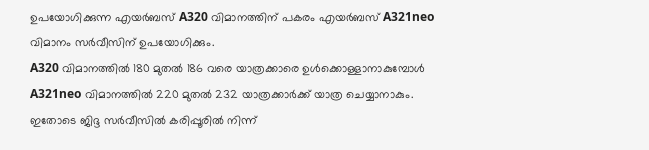ഉപയോഗിക്കുന്ന എയർബസ് A320 വിമാനത്തിന് പകരം എയർബസ് A321neo വിമാനം സർവീസിന് ഉപയോഗിക്കും.
A320 വിമാനത്തിൽ 180 മുതൽ 186 വരെ യാത്രക്കാരെ ഉൾക്കൊള്ളാനാകുമ്പോൾ A321neo വിമാനത്തിൽ 220 മുതൽ 232 യാത്രക്കാർക്ക് യാത്ര ചെയ്യാനാകും. ഇതോടെ ജിദ്ദ സർവീസിൽ കരിപ്പൂരിൽ നിന്ന്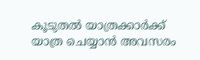കൂടുതൽ യാത്രക്കാർക്ക് യാത്ര ചെയ്യാൻ അവസരം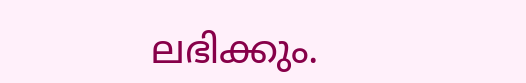ലഭിക്കും.